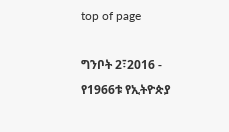top of page

ግንቦት 2፣2016 - የ1966ቱ የኢትዮጵያ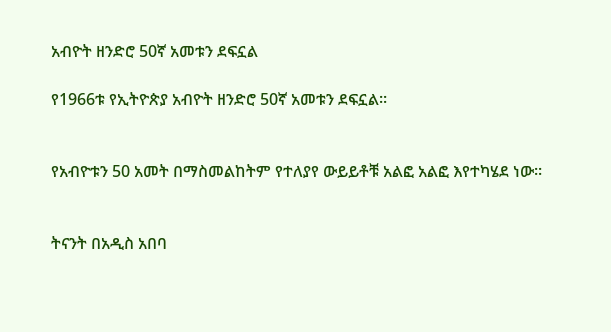አብዮት ዘንድሮ 50ኛ አመቱን ደፍኗል

የ1966ቱ የኢትዮጵያ አብዮት ዘንድሮ 50ኛ አመቱን ደፍኗል፡፡


የአብዮቱን 50 አመት በማስመልከትም የተለያየ ውይይቶቹ አልፎ አልፎ እየተካሄደ ነው፡፡


ትናንት በአዲስ አበባ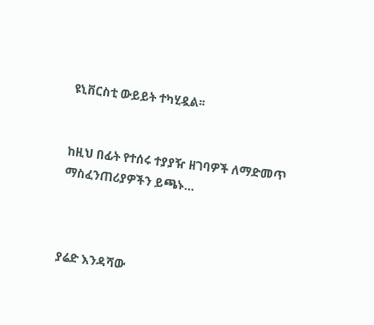ዩኒቨርስቲ ውይይት ተካሂዷል፡፡


ከዚህ በፊት የተሰሩ ተያያዥ ዘገባዎች ለማድመጥ ማስፈንጠሪያዎችን ይጫኑ…



ያሬድ እንዳሻው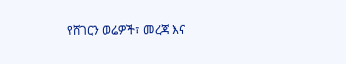የሸገርን ወሬዎች፣ መረጃ እና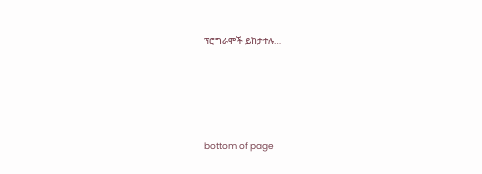ፕሮግራሞች ይከታተሉ…





bottom of page